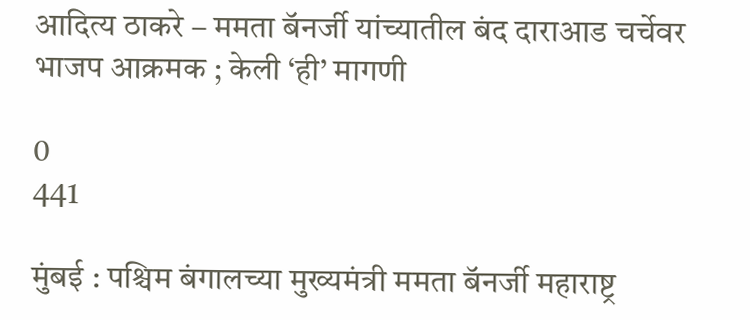आदित्य ठाकरे – ममता बॅनर्जी यांच्यातील बंद दाराआड चर्चेवर भाजप आक्रमक ; केली ‘ही’ मागणी

0
441

मुंबई : पश्चिम बंगालच्या मुख्यमंत्री ममता बॅनर्जी महाराष्ट्र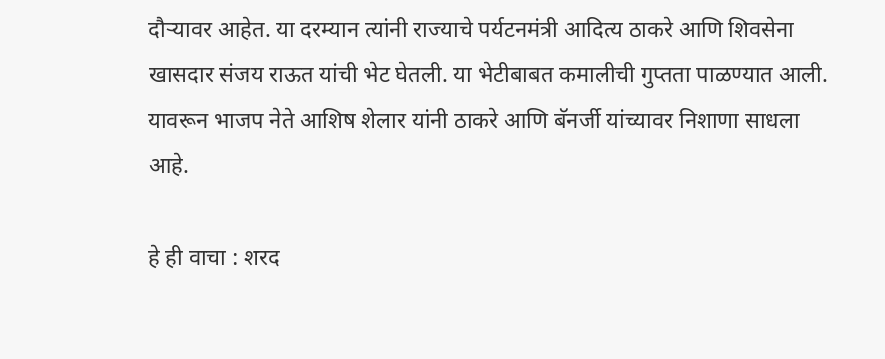दौऱ्यावर आहेत. या दरम्यान त्यांनी राज्याचे पर्यटनमंत्री आदित्य ठाकरे आणि शिवसेना खासदार संजय राऊत यांची भेट घेतली. या भेटीबाबत कमालीची गुप्तता पाळण्यात आली. यावरून भाजप नेते आशिष शेलार यांनी ठाकरे आणि बॅनर्जी यांच्यावर निशाणा साधला आहे.

हे ही वाचा : शरद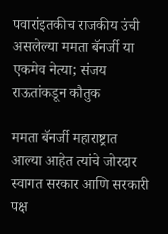पवारांइतकीच राजकीय उंची असलेल्या ममता बॅनर्जी या एकमेव नेत्या; संजय राऊतांकडून कौतुक

ममता बॅनर्जी महाराष्ट्रात आल्या आहेत त्यांचे जोरदार स्वागत सरकार आणि सरकारी पक्ष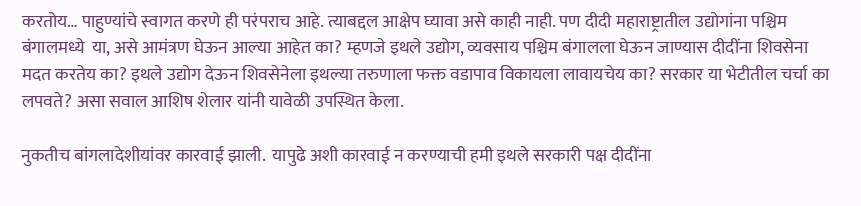करतोय… पाहुण्यांचे स्वागत करणे ही परंपराच आहे. त्याबद्दल आक्षेप घ्यावा असे काही नाही. पण दीदी महाराष्ट्रातील उद्योगांना पश्चिम बंगालमध्ये  या, असे आमंत्रण घेऊन आल्या आहेत का? म्हणजे इथले उद्योग, व्यवसाय पश्चिम बंगालला घेऊन जाण्यास दीदींना शिवसेना मदत करतेय का? इथले उद्योग देऊन शिवसेनेला इथल्या तरुणाला फक्त वडापाव विकायला लावायचेय का? सरकार या भेटीतील चर्चा का लपवते? असा सवाल आशिष शेलार यांनी यावेळी उपस्थित केला.

नुकतीच बांगलादेशीयांवर कारवाई झाली.  यापुढे अशी कारवाई न करण्याची हमी इथले सरकारी पक्ष दीदींना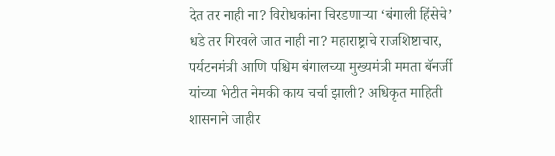देत तर नाही ना? विरोधकांना चिरडणाऱ्या ‘बंगाली हिंसेचे’ धडे तर गिरवले जात नाही ना? महाराष्ट्राचे राजशिष्टाचार, पर्यटनमंत्री आणि पश्चिम बंगालच्या मुख्यमंत्री ममता बॅनर्जी यांच्या भेटीत नेमकी काय चर्चा झाली? अधिकृत माहिती शासनाने जाहीर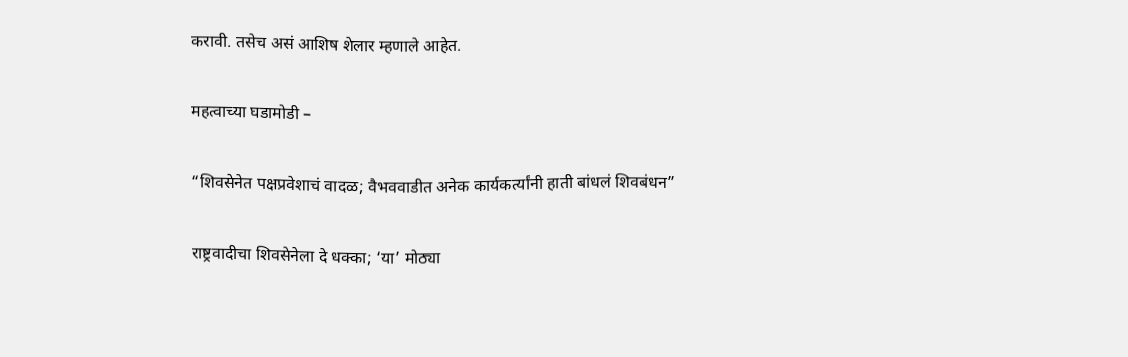करावी. तसेच असं आशिष शेलार म्हणाले आहेत.

महत्वाच्या घडामोडी –

“शिवसेनेत पक्षप्रवेशाचं वादळ; वैभववाडीत अनेक कार्यकर्त्यांनी हाती बांधलं शिवबंधन”

राष्ट्रवादीचा शिवसेनेला दे धक्का; ‘या’ मोठ्या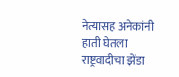नेत्यासह अनेकांनी हाती घेतला राष्ट्रवादीचा झेंडा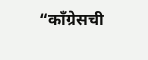“काँग्रेसची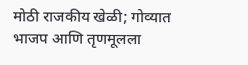मोठी राजकीय खेळी; गोव्यात भाजप आणि तृणमूलला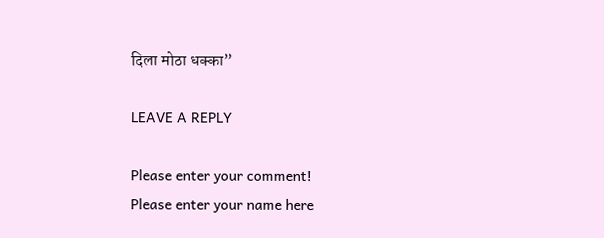दिला मोठा धक्का”

LEAVE A REPLY

Please enter your comment!
Please enter your name here